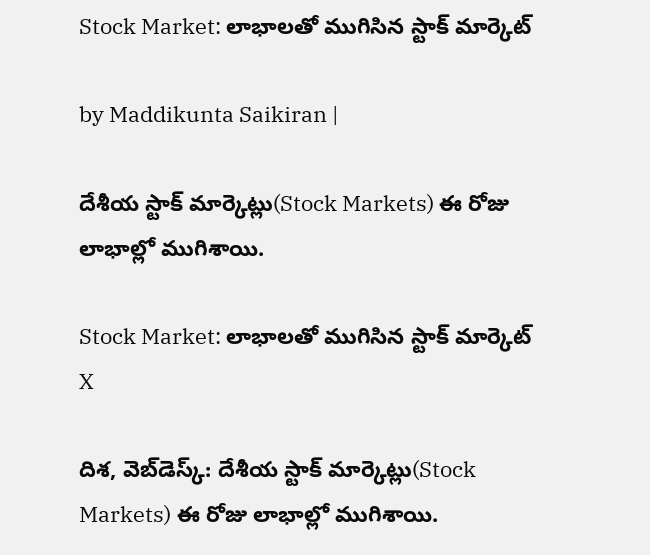Stock Market: లాభాలతో ముగిసిన స్టాక్ మార్కెట్

by Maddikunta Saikiran |

దేశీయ స్టాక్ మార్కెట్లు(Stock Markets) ఈ రోజు లాభాల్లో ముగిశాయి.

Stock Market: లాభాలతో ముగిసిన స్టాక్ మార్కెట్
X

దిశ, వెబ్‌‌డెస్క్: దేశీయ స్టాక్ మార్కెట్లు(Stock Markets) ఈ రోజు లాభాల్లో ముగిశాయి.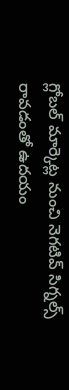గ్లోబల్ మార్కెట్ల నుంచి నెగటివ్ సిగ్నల్స్ రావడంతో ఉదయం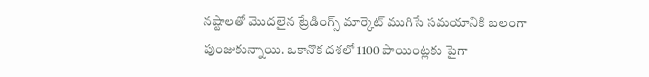నష్టాలతో మొదలైన ట్రేడింగ్స్ మార్కెట్ ముగిసే సమయానికి బలంగా పుంజుకున్నాయి. ఒకానొక దశలో 1100 పాయింట్లకు పైగా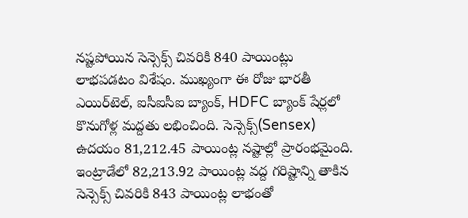నష్టపోయిన సెన్సెక్స్ చివరికి 840 పాయింట్లు లాభపడటం విశేషం. ముఖ్యంగా ఈ రోజు భారతీ ఎయిర్‌టెల్, ఐసీఐసీఐ బ్యాంక్, HDFC బ్యాంక్ షేర్లలో కొనుగోళ్ల మద్దతు లభించింది. సెన్సెక్స్‌(Sensex) ఉదయం 81,212.45 పాయింట్ల నష్టాల్లో ప్రారంభమైంది. ఇంట్రాడేలో 82,213.92 పాయింట్ల వద్ద గరిష్టాన్ని తాకిన సెన్సెక్స్‌ చివరికి 843 పాయింట్ల లాభంతో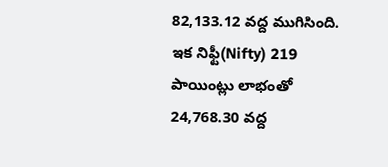82,133.12 వద్ద ముగిసింది. ఇక నిఫ్టీ(Nifty) 219 పాయింట్లు లాభంతో 24,768.30 వద్ద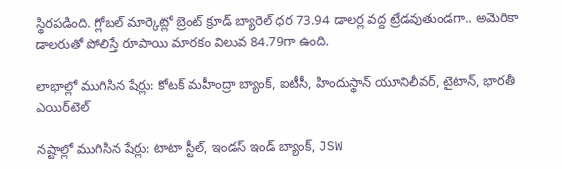స్థిరపడింది. గ్లోబల్ మార్కెట్లో బ్రెంట్ క్రూడ్ బ్యారెల్ ధర 73.94 డాలర్ల వద్ద ట్రేడవుతుండగా.. అమెరికా డాలరుతో పోలిస్తే రూపాయి మారకం విలువ 84.79గా ఉంది.

లాభాల్లో ముగిసిన షేర్లు: కోటక్ మహీంద్రా బ్యాంక్, ఐటీసీ, హిందుస్థాన్ యూనిలీవర్, టైటాన్, భారతీ ఎయిర్‌టెల్

నష్టాల్లో ముగిసిన షేర్లు: టాటా స్టీల్, ఇండస్ ఇండ్ బ్యాంక్, JSW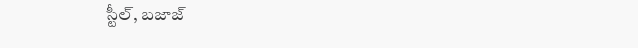స్టీల్, బజాజ్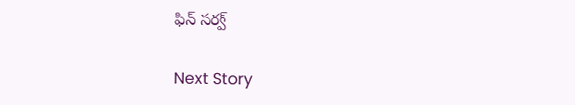ఫిన్ సర్వ్

Next Story